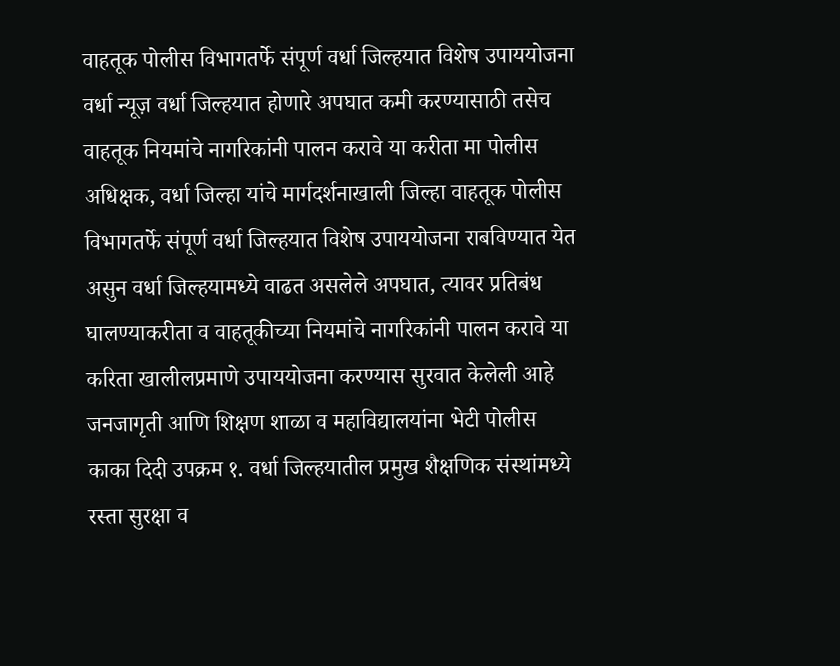वाहतूक पोलीस विभागतर्फे संपूर्ण वर्धा जिल्हयात विशेष उपाययोजना वर्धा न्यूज़ वर्धा जिल्हयात होणारे अपघात कमी करण्यासाठी तसेच वाहतूक नियमांचे नागरिकांनी पालन करावे या करीता मा पोलीस अधिक्षक, वर्धा जिल्हा यांचे मार्गदर्शनाखाली जिल्हा वाहतूक पोलीस विभागतर्फे संपूर्ण वर्धा जिल्हयात विशेष उपाययोजना राबविण्यात येत असुन वर्धा जिल्हयामध्ये वाढत असलेले अपघात, त्यावर प्रतिबंध घालण्याकरीता व वाहतूकीच्या नियमांचे नागरिकांनी पालन करावे या करिता खालीलप्रमाणे उपाययोजना करण्यास सुरवात केलेली आहे जनजागृती आणि शिक्षण शाळा व महाविद्यालयांना भेटी पोलीस काका दिदी उपक्रम १. वर्धा जिल्हयातील प्रमुख शैक्षणिक संस्थांमध्ये रस्ता सुरक्षा व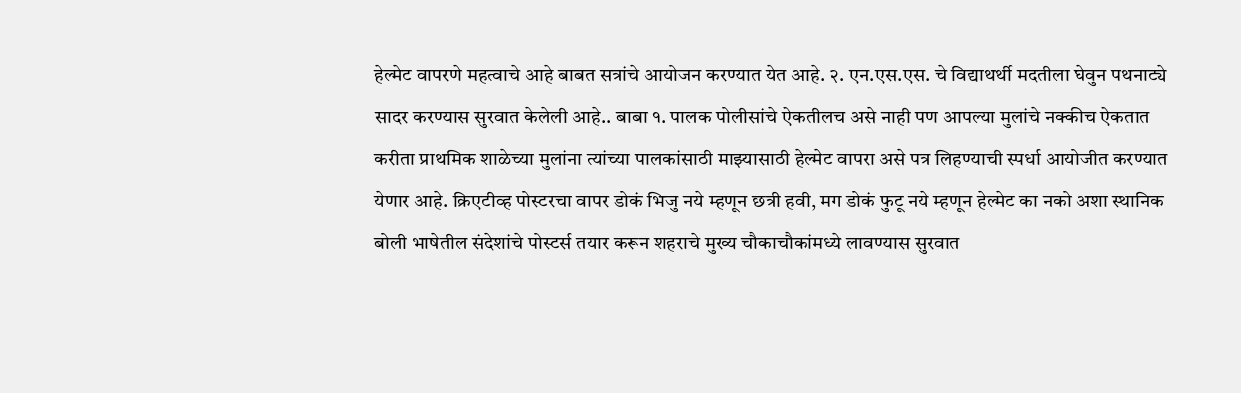हेल्मेट वापरणे महत्वाचे आहे बाबत सत्रांचे आयोजन करण्यात येत आहे. २. एन.एस.एस. चे विद्याथर्थी मदतीला घेवुन पथनाट्ये सादर करण्यास सुरवात केलेली आहे.. बाबा १. पालक पोलीसांचे ऐकतीलच असे नाही पण आपल्या मुलांचे नक्कीच ऐकतात करीता प्राथमिक शाळेच्या मुलांना त्यांच्या पालकांसाठी माझ्यासाठी हेल्मेट वापरा असे पत्र लिहण्याची स्पर्धा आयोजीत करण्यात येणार आहे. क्रिएटीव्ह पोस्टरचा वापर डोकं भिजु नये म्हणून छत्री हवी, मग डोकं फुटू नये म्हणून हेल्मेट का नको अशा स्थानिक बोली भाषेतील संदेशांचे पोस्टर्स तयार करून शहराचे मुख्य चौकाचौकांमध्ये लावण्यास सुरवात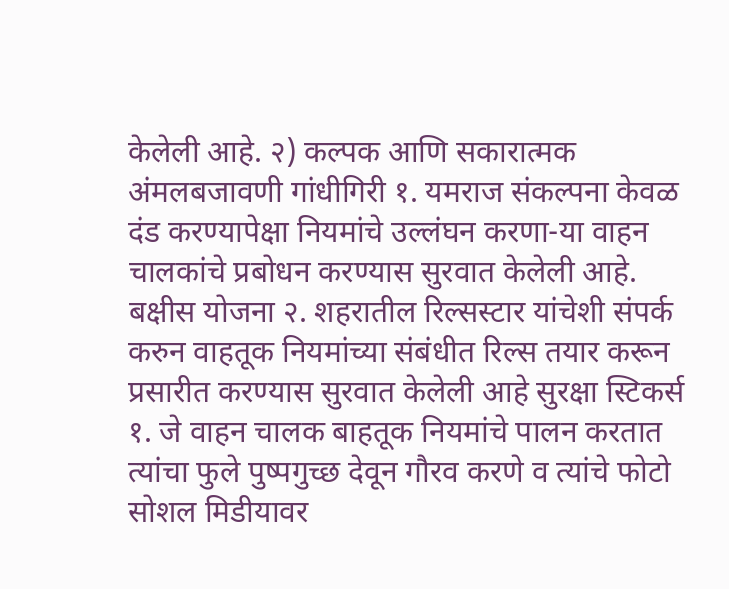केलेली आहे. २) कल्पक आणि सकारात्मक अंमलबजावणी गांधीगिरी १. यमराज संकल्पना केवळ दंड करण्यापेक्षा नियमांचे उल्लंघन करणा-या वाहन चालकांचे प्रबोधन करण्यास सुरवात केलेली आहे. बक्षीस योजना २. शहरातील रिल्सस्टार यांचेशी संपर्क करुन वाहतूक नियमांच्या संबंधीत रिल्स तयार करून प्रसारीत करण्यास सुरवात केलेली आहे सुरक्षा स्टिकर्स १. जे वाहन चालक बाहतूक नियमांचे पालन करतात त्यांचा फुले पुष्पगुच्छ देवून गौरव करणे व त्यांचे फोटो सोशल मिडीयावर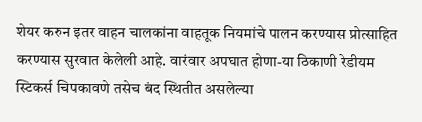शेयर करुन इतर वाहन चालकांना वाहतूक नियमांचे पालन करण्यास प्रोत्साहित करण्यास सुरवात केलेली आहे. वारंवार अपघात होणा-या ठिकाणी रेडीयम स्टिकर्स चिपकावणे तसेच बंद स्थितीत असलेल्या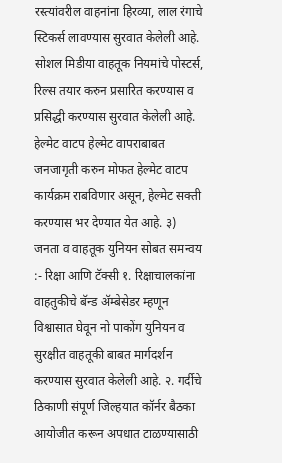रस्त्यांवरील वाहनांना हिरव्या, लाल रंगाचे स्टिकर्स लावण्यास सुरवात केलेली आहे. सोशल मिडीया वाहतूक नियमांचे पोस्टर्स, रिल्स तयार करुन प्रसारित करण्यास व प्रसिद्धी करण्यास सुरवात केलेली आहे. हेल्मेट वाटप हेल्मेट वापराबाबत जनजागृती करुन मोफत हेल्मेट वाटप कार्यक्रम राबविणार असून, हेल्मेट सक्ती करण्यास भर देण्यात येत आहे. ३) जनता व वाहतूक युनियन सोबत समन्वय :- रिक्षा आणि टॅक्सी १. रिक्षाचालकांना वाहतुकीचे बॅन्ड ॲम्बेसेडर म्हणून विश्वासात घेवून नो पाकोंग युनियन व सुरक्षीत वाहतूकी बाबत मार्गदर्शन करण्यास सुरवात केलेली आहे. २. गर्दीचे ठिकाणी संपूर्ण जिल्हयात कॉर्नर बैठका आयोजीत करून अपधात टाळण्यासाठी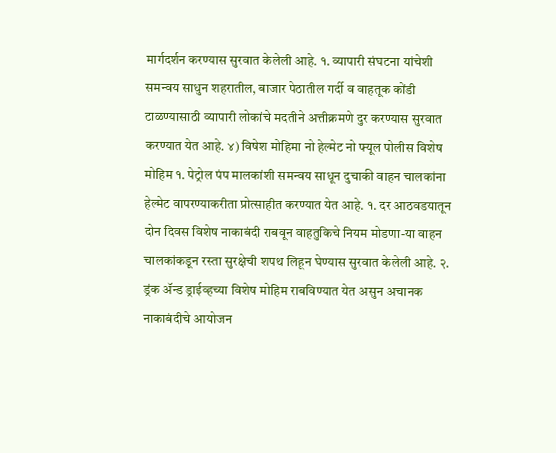मार्गदर्शन करण्यास सुरवात केलेली आहे. १. व्यापारी संघटना यांचेशी समन्वय साधुन शहरातील, बाजार पेठातील गर्दी व वाहतूक कोंडी टाळण्यासाठी व्यापारी लोकांचे मदतीने अत्तीक्रमणे दुर करण्यास सुरवात करण्यात येत आहे. ४) विषेश मोहिमा नो हेल्मेट नो फ्यूल पोलीस विशेष मोहिम १. पेट्रोल पंप मालकांशी समन्वय साधून दुचाकी वाहन चालकांना हेल्मेट वापरण्याकरीता प्रोत्साहीत करण्यात येत आहे. १. दर आठवडयातून दोन दिवस विशेष नाकाबंदी राबवून वाहतुकिचे नियम मोडणा-या वाहन चालकांकडून रस्ता सुरक्षेची शपथ लिहून घेण्यास सुरवात केलेली आहे. २. ड्रंक ॲन्ड ड्राईव्हच्या विशेष मोहिम राबविण्यात येत असुन अचानक नाकाबंदीचे आयोजन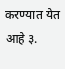करण्यात येत आहे ३.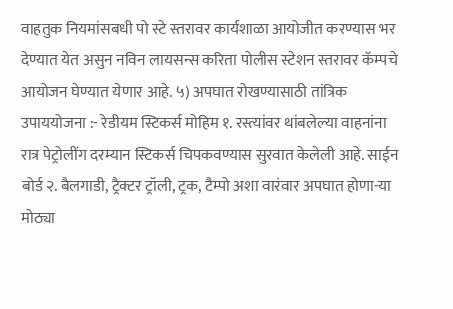वाहतुक नियमांसबधी पो स्टे स्तरावर कार्यशाळा आयोजीत करण्यास भर देण्यात येत असुन नविन लायसन्स करिता पोलीस स्टेशन स्तरावर कॅम्पचे आयोजन घेण्यात येणार आहे. ५) अपघात रोखण्यासाठी तांत्रिक उपाययोजना :- रेडीयम स्टिकर्स मोहिम १. रस्त्यांवर थांबलेल्या वाहनांना रात्र पेट्रोलींग दरम्यान स्टिकर्स चिपकवण्यास सुरवात केलेली आहे. साईन बोर्ड २. बैलगाडी, ट्रैक्टर ट्रॉली, ट्रक, टैम्पो अशा वारंवार अपघात होणा-या मोठ्या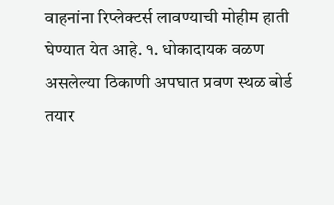वाहनांना रिप्लेक्टर्स लावण्याची मोहीम हाती घेण्यात येत आहे. १. धोकादायक वळण असलेल्या ठिकाणी अपघात प्रवण स्थळ बोर्ड तयार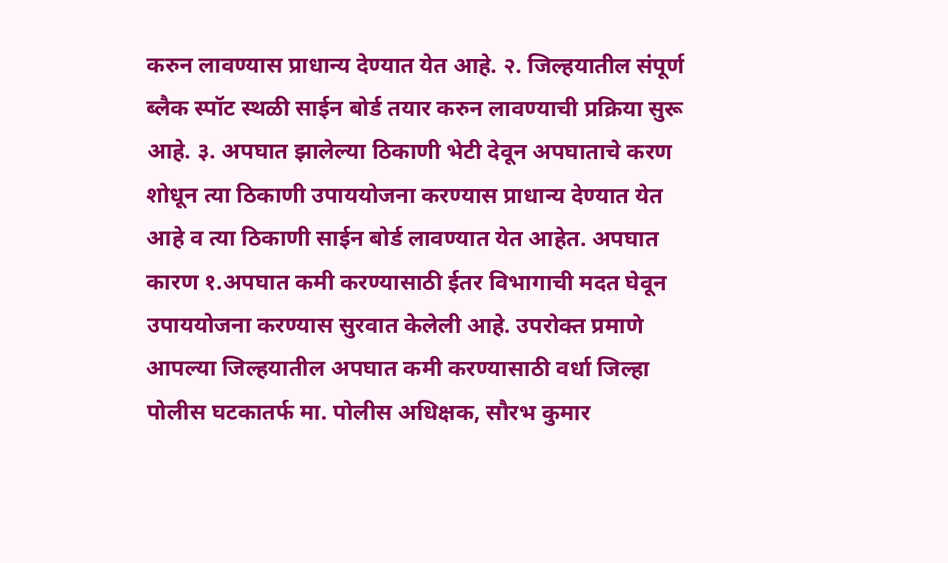करुन लावण्यास प्राधान्य देण्यात येत आहे. २. जिल्हयातील संपूर्ण ब्लैक स्पॉट स्थळी साईन बोर्ड तयार करुन लावण्याची प्रक्रिया सुरू आहे. ३. अपघात झालेल्या ठिकाणी भेटी देवून अपघाताचे करण शोधून त्या ठिकाणी उपाययोजना करण्यास प्राधान्य देण्यात येत आहे व त्या ठिकाणी साईन बोर्ड लावण्यात येत आहेत. अपघात कारण १.अपघात कमी करण्यासाठी ईतर विभागाची मदत घेवून उपाययोजना करण्यास सुरवात केलेली आहे. उपरोक्त प्रमाणे आपल्या जिल्हयातील अपघात कमी करण्यासाठी वर्धा जिल्हा पोलीस घटकातर्फ मा. पोलीस अधिक्षक, सौरभ कुमार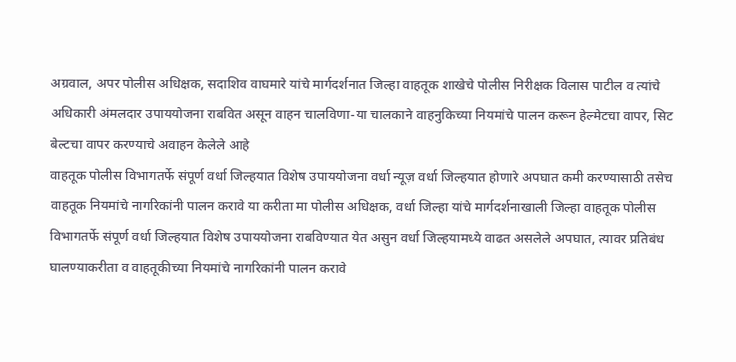अग्रवाल, अपर पोलीस अधिक्षक, सदाशिव वाघमारे यांचे मार्गदर्शनात जिल्हा वाहतूक शाखेचे पोलीस निरीक्षक विलास पाटील व त्यांचे अधिकारी अंमलदार उपाययोजना राबवित असून वाहन चालविणा-या चालकाने वाहनुकिच्या नियमांचे पालन करून हेल्मेटचा वापर, सिट बेल्टचा वापर करण्याचे अवाहन केलेले आहे
वाहतूक पोलीस विभागतर्फे संपूर्ण वर्धा जिल्हयात विशेष उपाययोजना वर्धा न्यूज़ वर्धा जिल्हयात होणारे अपघात कमी करण्यासाठी तसेच वाहतूक नियमांचे नागरिकांनी पालन करावे या करीता मा पोलीस अधिक्षक, वर्धा जिल्हा यांचे मार्गदर्शनाखाली जिल्हा वाहतूक पोलीस विभागतर्फे संपूर्ण वर्धा जिल्हयात विशेष उपाययोजना राबविण्यात येत असुन वर्धा जिल्हयामध्ये वाढत असलेले अपघात, त्यावर प्रतिबंध घालण्याकरीता व वाहतूकीच्या नियमांचे नागरिकांनी पालन करावे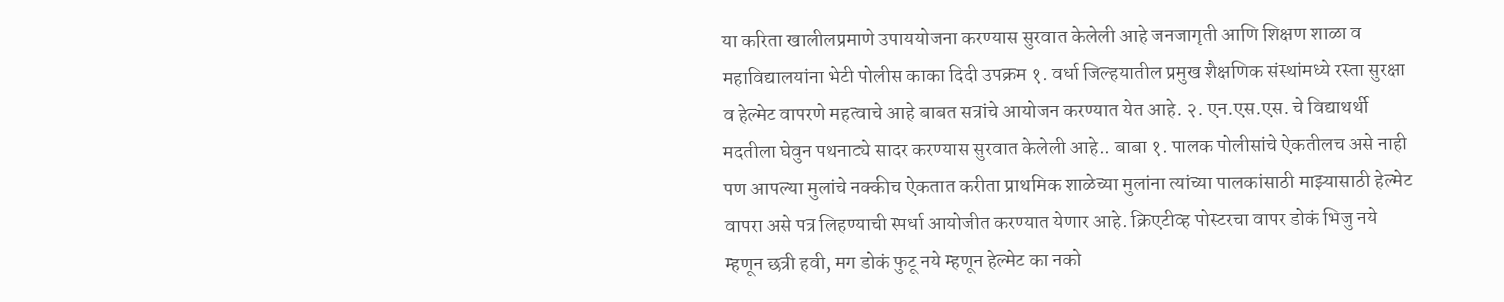या करिता खालीलप्रमाणे उपाययोजना करण्यास सुरवात केलेली आहे जनजागृती आणि शिक्षण शाळा व महाविद्यालयांना भेटी पोलीस काका दिदी उपक्रम १. वर्धा जिल्हयातील प्रमुख शैक्षणिक संस्थांमध्ये रस्ता सुरक्षा व हेल्मेट वापरणे महत्वाचे आहे बाबत सत्रांचे आयोजन करण्यात येत आहे. २. एन.एस.एस. चे विद्याथर्थी मदतीला घेवुन पथनाट्ये सादर करण्यास सुरवात केलेली आहे.. बाबा १. पालक पोलीसांचे ऐकतीलच असे नाही पण आपल्या मुलांचे नक्कीच ऐकतात करीता प्राथमिक शाळेच्या मुलांना त्यांच्या पालकांसाठी माझ्यासाठी हेल्मेट वापरा असे पत्र लिहण्याची स्पर्धा आयोजीत करण्यात येणार आहे. क्रिएटीव्ह पोस्टरचा वापर डोकं भिजु नये म्हणून छत्री हवी, मग डोकं फुटू नये म्हणून हेल्मेट का नको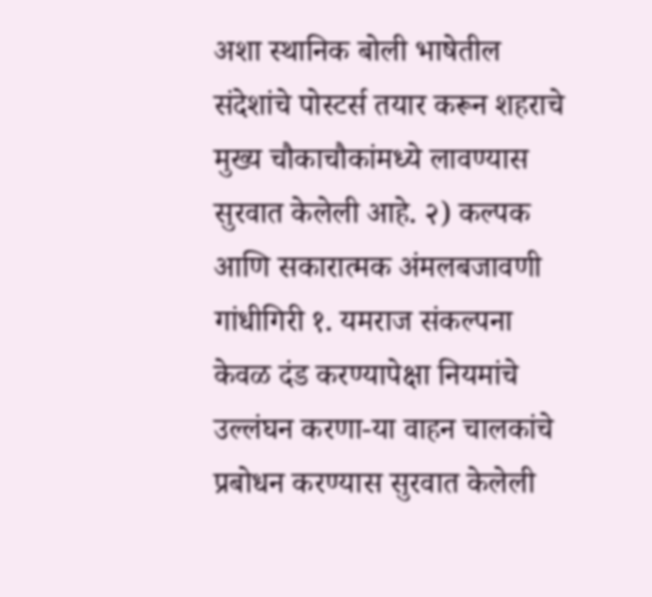अशा स्थानिक बोली भाषेतील संदेशांचे पोस्टर्स तयार करून शहराचे मुख्य चौकाचौकांमध्ये लावण्यास सुरवात केलेली आहे. २) कल्पक आणि सकारात्मक अंमलबजावणी गांधीगिरी १. यमराज संकल्पना केवळ दंड करण्यापेक्षा नियमांचे उल्लंघन करणा-या वाहन चालकांचे प्रबोधन करण्यास सुरवात केलेली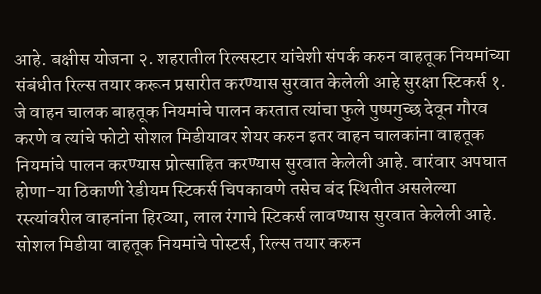आहे. बक्षीस योजना २. शहरातील रिल्सस्टार यांचेशी संपर्क करुन वाहतूक नियमांच्या संबंधीत रिल्स तयार करून प्रसारीत करण्यास सुरवात केलेली आहे सुरक्षा स्टिकर्स १. जे वाहन चालक बाहतूक नियमांचे पालन करतात त्यांचा फुले पुष्पगुच्छ देवून गौरव करणे व त्यांचे फोटो सोशल मिडीयावर शेयर करुन इतर वाहन चालकांना वाहतूक नियमांचे पालन करण्यास प्रोत्साहित करण्यास सुरवात केलेली आहे. वारंवार अपघात होणा-या ठिकाणी रेडीयम स्टिकर्स चिपकावणे तसेच बंद स्थितीत असलेल्या रस्त्यांवरील वाहनांना हिरव्या, लाल रंगाचे स्टिकर्स लावण्यास सुरवात केलेली आहे. सोशल मिडीया वाहतूक नियमांचे पोस्टर्स, रिल्स तयार करुन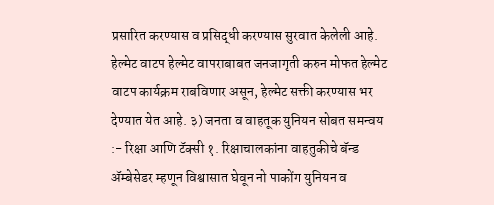प्रसारित करण्यास व प्रसिद्धी करण्यास सुरवात केलेली आहे. हेल्मेट वाटप हेल्मेट वापराबाबत जनजागृती करुन मोफत हेल्मेट वाटप कार्यक्रम राबविणार असून, हेल्मेट सक्ती करण्यास भर देण्यात येत आहे. ३) जनता व वाहतूक युनियन सोबत समन्वय :- रिक्षा आणि टॅक्सी १. रिक्षाचालकांना वाहतुकीचे बॅन्ड ॲम्बेसेडर म्हणून विश्वासात घेवून नो पाकोंग युनियन व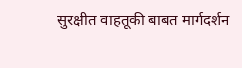सुरक्षीत वाहतूकी बाबत मार्गदर्शन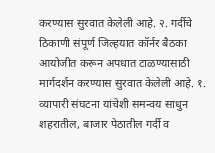करण्यास सुरवात केलेली आहे. २. गर्दीचे ठिकाणी संपूर्ण जिल्हयात कॉर्नर बैठका आयोजीत करून अपधात टाळण्यासाठी मार्गदर्शन करण्यास सुरवात केलेली आहे. १. व्यापारी संघटना यांचेशी समन्वय साधुन शहरातील, बाजार पेठातील गर्दी व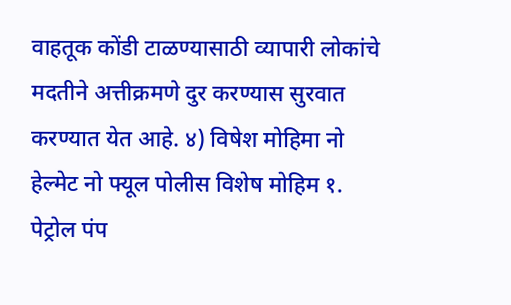वाहतूक कोंडी टाळण्यासाठी व्यापारी लोकांचे मदतीने अत्तीक्रमणे दुर करण्यास सुरवात करण्यात येत आहे. ४) विषेश मोहिमा नो हेल्मेट नो फ्यूल पोलीस विशेष मोहिम १. पेट्रोल पंप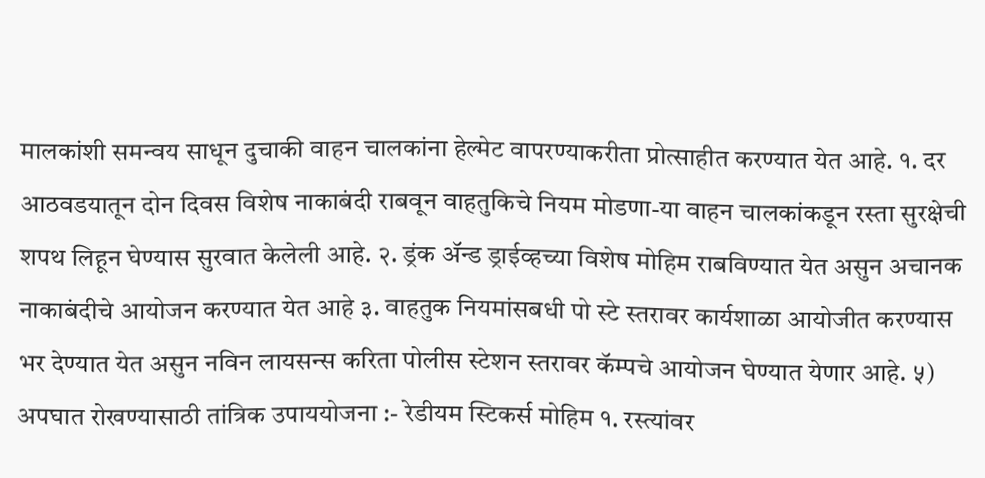मालकांशी समन्वय साधून दुचाकी वाहन चालकांना हेल्मेट वापरण्याकरीता प्रोत्साहीत करण्यात येत आहे. १. दर आठवडयातून दोन दिवस विशेष नाकाबंदी राबवून वाहतुकिचे नियम मोडणा-या वाहन चालकांकडून रस्ता सुरक्षेची शपथ लिहून घेण्यास सुरवात केलेली आहे. २. ड्रंक ॲन्ड ड्राईव्हच्या विशेष मोहिम राबविण्यात येत असुन अचानक नाकाबंदीचे आयोजन करण्यात येत आहे ३. वाहतुक नियमांसबधी पो स्टे स्तरावर कार्यशाळा आयोजीत करण्यास भर देण्यात येत असुन नविन लायसन्स करिता पोलीस स्टेशन स्तरावर कॅम्पचे आयोजन घेण्यात येणार आहे. ५) अपघात रोखण्यासाठी तांत्रिक उपाययोजना :- रेडीयम स्टिकर्स मोहिम १. रस्त्यांवर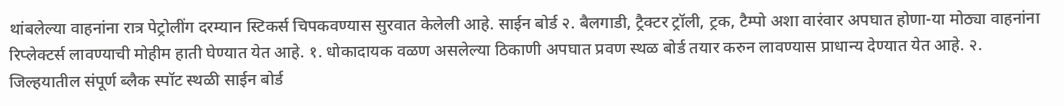थांबलेल्या वाहनांना रात्र पेट्रोलींग दरम्यान स्टिकर्स चिपकवण्यास सुरवात केलेली आहे. साईन बोर्ड २. बैलगाडी, ट्रैक्टर ट्रॉली, ट्रक, टैम्पो अशा वारंवार अपघात होणा-या मोठ्या वाहनांना रिप्लेक्टर्स लावण्याची मोहीम हाती घेण्यात येत आहे. १. धोकादायक वळण असलेल्या ठिकाणी अपघात प्रवण स्थळ बोर्ड तयार करुन लावण्यास प्राधान्य देण्यात येत आहे. २. जिल्हयातील संपूर्ण ब्लैक स्पॉट स्थळी साईन बोर्ड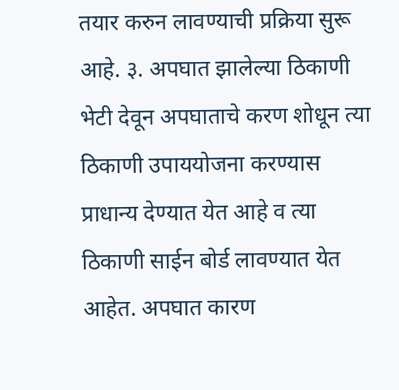तयार करुन लावण्याची प्रक्रिया सुरू आहे. ३. अपघात झालेल्या ठिकाणी भेटी देवून अपघाताचे करण शोधून त्या ठिकाणी उपाययोजना करण्यास प्राधान्य देण्यात येत आहे व त्या ठिकाणी साईन बोर्ड लावण्यात येत आहेत. अपघात कारण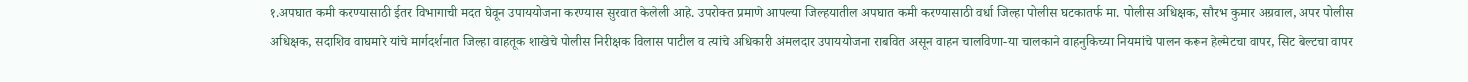१.अपघात कमी करण्यासाठी ईतर विभागाची मदत घेवून उपाययोजना करण्यास सुरवात केलेली आहे. उपरोक्त प्रमाणे आपल्या जिल्हयातील अपघात कमी करण्यासाठी वर्धा जिल्हा पोलीस घटकातर्फ मा. पोलीस अधिक्षक, सौरभ कुमार अग्रवाल, अपर पोलीस अधिक्षक, सदाशिव वाघमारे यांचे मार्गदर्शनात जिल्हा वाहतूक शाखेचे पोलीस निरीक्षक विलास पाटील व त्यांचे अधिकारी अंमलदार उपाययोजना राबवित असून वाहन चालविणा-या चालकाने वाहनुकिच्या नियमांचे पालन करून हेल्मेटचा वापर, सिट बेल्टचा वापर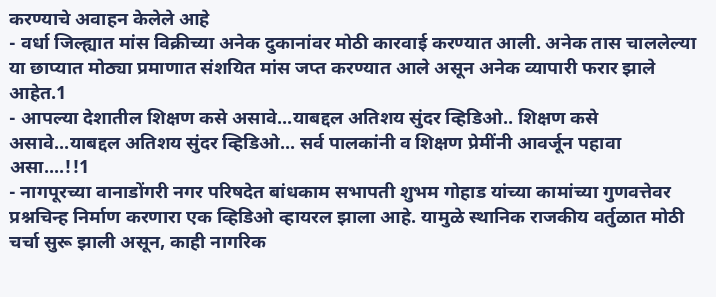करण्याचे अवाहन केलेले आहे
- वर्धा जिल्ह्यात मांस विक्रीच्या अनेक दुकानांवर मोठी कारवाई करण्यात आली. अनेक तास चाललेल्या या छाप्यात मोठ्या प्रमाणात संशयित मांस जप्त करण्यात आले असून अनेक व्यापारी फरार झाले आहेत.1
- आपल्या देशातील शिक्षण कसे असावे...याबद्दल अतिशय सुंदर व्हिडिओ.. शिक्षण कसे असावे...याबद्दल अतिशय सुंदर व्हिडिओ... सर्व पालकांनी व शिक्षण प्रेमींनी आवर्जून पहावा असा....!!1
- नागपूरच्या वानाडोंगरी नगर परिषदेत बांधकाम सभापती शुभम गोहाड यांच्या कामांच्या गुणवत्तेवर प्रश्नचिन्ह निर्माण करणारा एक व्हिडिओ व्हायरल झाला आहे. यामुळे स्थानिक राजकीय वर्तुळात मोठी चर्चा सुरू झाली असून, काही नागरिक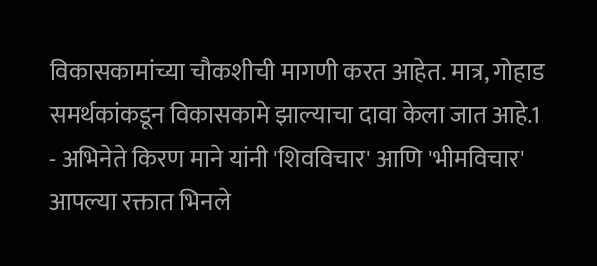विकासकामांच्या चौकशीची मागणी करत आहेत. मात्र, गोहाड समर्थकांकडून विकासकामे झाल्याचा दावा केला जात आहे.1
- अभिनेते किरण माने यांनी 'शिवविचार' आणि 'भीमविचार' आपल्या रक्तात भिनले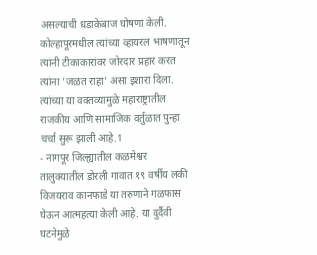असल्याची धडाकेबाज घोषणा केली. कोल्हापूरमधील त्यांच्या व्हायरल भाषणातून त्यांनी टीकाकारांवर जोरदार प्रहार करत त्यांना 'जळत राहा' असा इशारा दिला. त्यांच्या या वक्तव्यामुळे महाराष्ट्रातील राजकीय आणि सामाजिक वर्तुळात पुन्हा चर्चा सुरू झाली आहे.1
- नागपूर जिल्ह्यातील कळमेश्वर तालुक्यातील डोरली गावात १९ वर्षीय लकी विजयराव कानफाडे या तरुणाने गळफास घेऊन आत्महत्या केली आहे. या दुर्दैवी घटनेमुळे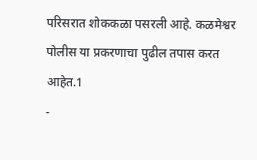परिसरात शोककळा पसरली आहे. कळमेश्वर पोलीस या प्रकरणाचा पुढील तपास करत आहेत.1
-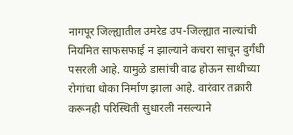नागपूर जिल्ह्यातील उमरेड उप-जिल्ह्यात नाल्यांची नियमित साफसफाई न झाल्याने कचरा साचून दुर्गंधी पसरली आहे. यामुळे डासांची वाढ होऊन साथीच्या रोगांचा धोका निर्माण झाला आहे. वारंवार तक्रारी करूनही परिस्थिती सुधारली नसल्याने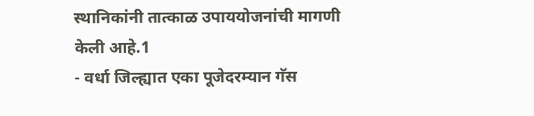स्थानिकांनी तात्काळ उपाययोजनांची मागणी केली आहे.1
- वर्धा जिल्ह्यात एका पूजेदरम्यान गॅस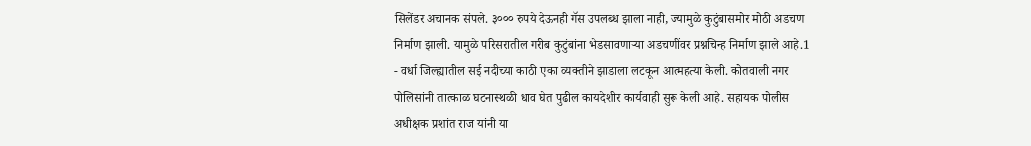सिलेंडर अचानक संपले. ३००० रुपये देऊनही गॅस उपलब्ध झाला नाही, ज्यामुळे कुटुंबासमोर मोठी अडचण निर्माण झाली. यामुळे परिसरातील गरीब कुटुंबांना भेडसावणाऱ्या अडचणींवर प्रश्नचिन्ह निर्माण झाले आहे.1
- वर्धा जिल्ह्यातील सई नदीच्या काठी एका व्यक्तीने झाडाला लटकून आत्महत्या केली. कोतवाली नगर पोलिसांनी तात्काळ घटनास्थळी धाव घेत पुढील कायदेशीर कार्यवाही सुरू केली आहे. सहायक पोलीस अधीक्षक प्रशांत राज यांनी या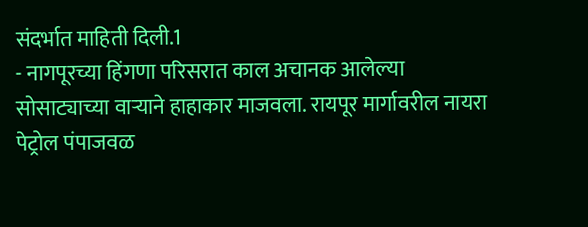संदर्भात माहिती दिली.1
- नागपूरच्या हिंगणा परिसरात काल अचानक आलेल्या सोसाट्याच्या वाऱ्याने हाहाकार माजवला. रायपूर मार्गावरील नायरा पेट्रोल पंपाजवळ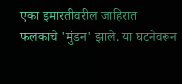एका इमारतीवरील जाहिरात फलकाचे 'मुंडन' झाले. या घटनेवरून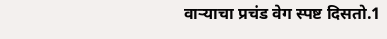वाऱ्याचा प्रचंड वेग स्पष्ट दिसतो.1